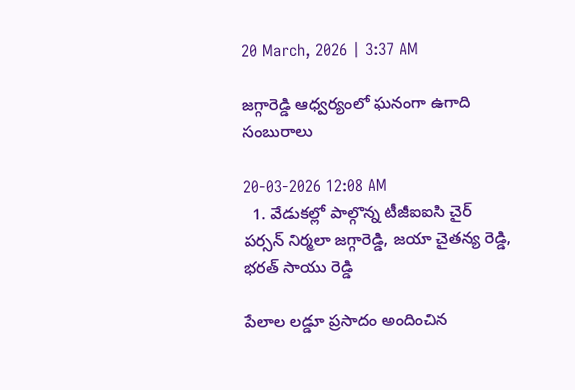20 March, 2026 | 3:37 AM

జగ్గారెడ్డి ఆధ్వర్యంలో ఘనంగా ఉగాది సంబురాలు

20-03-2026 12:08 AM
  1. వేడుకల్లో పాల్గొన్న టీజీఐఐసి చైర్ పర్సన్ నిర్మలా జగ్గారెడ్డి, జయా చైతన్య రెడ్డి, భరత్ సాయు రెడ్డి

పేలాల లడ్డూ ప్రసాదం అందించిన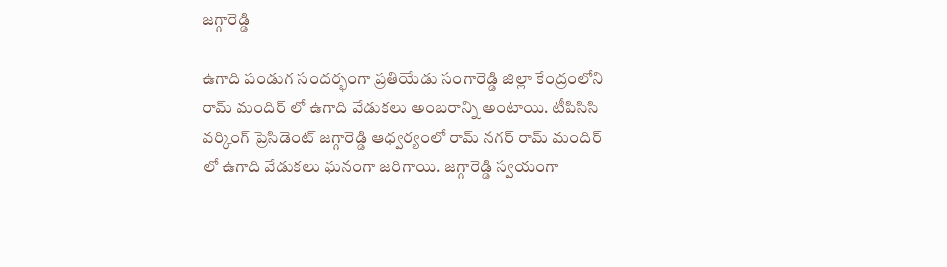జగ్గారెడ్డి

ఉగాది పండుగ సందర్భంగా ప్రతియేడు సంగారెడ్డి జిల్లా కేంద్రంలోని రామ్ మందిర్ లో ఉగాది వేడుకలు అంబరాన్ని అంటాయి. టీపిసిసి  వర్కింగ్ ప్రెసిడెంట్ జగ్గారెడ్డి ఆధ్వర్యంలో రామ్ నగర్ రామ్ మందిర్ లో ఉగాది వేడుకలు ఘనంగా జరిగాయి. జగ్గారెడ్డి స్వయంగా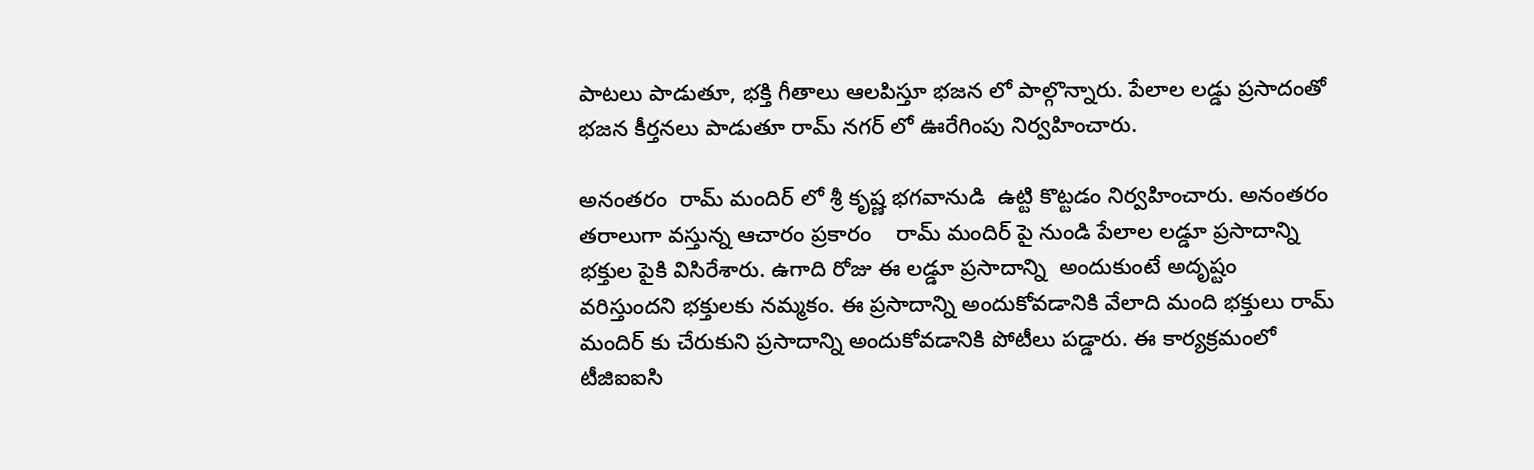పాటలు పాడుతూ, భక్తి గీతాలు ఆలపిస్తూ భజన లో పాల్గొన్నారు. పేలాల లడ్డు ప్రసాదంతో  భజన కీర్తనలు పాడుతూ రామ్ నగర్ లో ఊరేగింపు నిర్వహించారు.

అనంతరం  రామ్ మందిర్ లో శ్రీ కృష్ణ భగవానుడి  ఉట్టి కొట్టడం నిర్వహించారు. అనంతరం  తరాలుగా వస్తున్న ఆచారం ప్రకారం    రామ్ మందిర్ పై నుండి పేలాల లడ్డూ ప్రసాదాన్ని  భక్తుల పైకి విసిరేశారు. ఉగాది రోజు ఈ లడ్డూ ప్రసాదాన్ని  అందుకుంటే అదృష్టం వరిస్తుందని భక్తులకు నమ్మకం. ఈ ప్రసాదాన్ని అందుకోవడానికి వేలాది మంది భక్తులు రామ్ మందిర్ కు చేరుకుని ప్రసాదాన్ని అందుకోవడానికి పోటీలు పడ్డారు. ఈ కార్యక్రమంలో  టీజిఐఐసి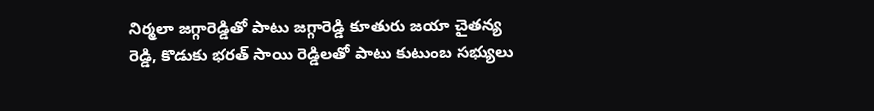నిర్మలా జగ్గారెడ్డితో పాటు జగ్గారెడ్డి కూతురు జయా చైతన్య రెడ్డి, కొడుకు భరత్ సాయి రెడ్డిలతో పాటు కుటుంబ సభ్యులు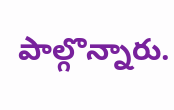పాల్గొన్నారు.